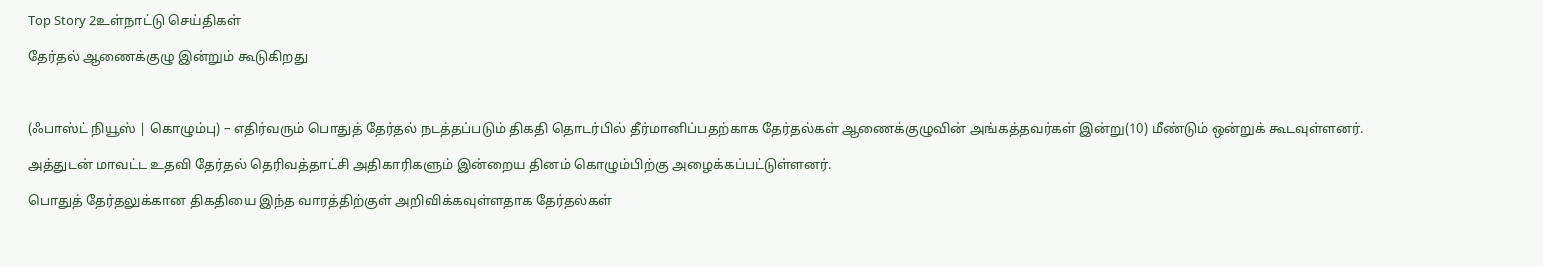Top Story 2உள்நாட்டு செய்திகள்

தேர்தல் ஆணைக்குழு இன்றும் கூடுகிறது



(ஃபாஸ்ட் நியூஸ் | கொழும்பு) – எதிர்வரும் பொதுத் தேர்தல் நடத்தப்படும் திகதி தொடர்பில் தீர்மானிப்பதற்காக தேர்தல்கள் ஆணைக்குழுவின் அங்கத்தவர்கள் இன்று(10) மீண்டும் ஒன்றுக் கூடவுள்ளனர்.

அத்துடன் மாவட்ட உதவி தேர்தல் தெரிவத்தாட்சி அதிகாரிகளும் இன்றைய தினம் கொழும்பிற்கு அழைக்கப்பட்டுள்ளனர்.

பொதுத் தேர்தலுக்கான திகதியை இந்த வாரத்திற்குள் அறிவிக்கவுள்ளதாக தேர்தல்கள்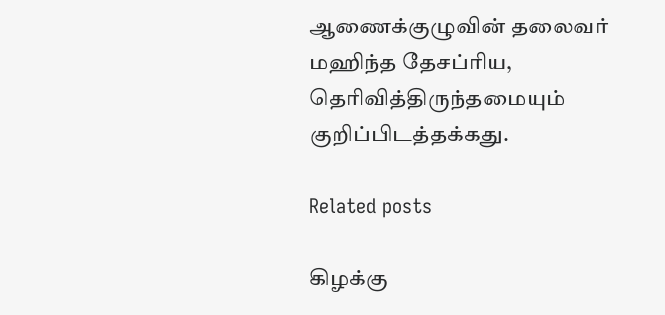ஆணைக்குழுவின் தலைவர் மஹிந்த தேசப்ரிய, தெரிவித்திருந்தமையும் குறிப்பிடத்தக்கது.

Related posts

கிழக்கு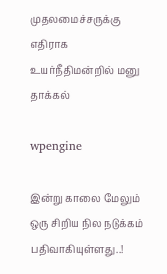முதலமைச்சருக்கு எதிராக உயர்நீதிமன்றில் மனு தாக்கல்

wpengine

இன்று காலை மேலும் ஒரு சிறிய நில நடுக்கம் பதிவாகியுள்ளது..!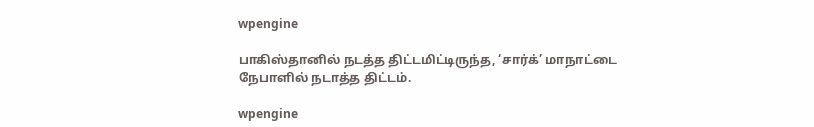wpengine

பாகிஸ்தானில் நடத்த திட்டமிட்டிருந்த, ‘சார்க்’ மாநாட்டை நேபாளில் நடாத்த திட்டம்.

wpengine